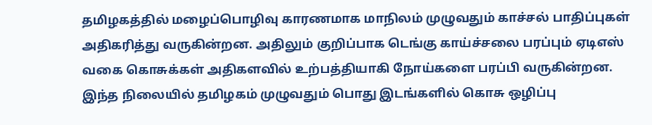தமிழகத்தில் மழைப்பொழிவு காரணமாக மாநிலம் முழுவதும் காச்சல் பாதிப்புகள் அதிகரித்து வருகின்றன. அதிலும் குறிப்பாக டெங்கு காய்ச்சலை பரப்பும் ஏடிஎஸ் வகை கொசுக்கள் அதிகளவில் உற்பத்தியாகி நோய்களை பரப்பி வருகின்றன. இந்த நிலையில் தமிழகம் முழுவதும் பொது இடங்களில் கொசு ஒழிப்பு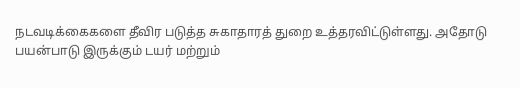நடவடிக்கைகளை தீவிர படுத்த சுகாதாரத் துறை உத்தரவிட்டுள்ளது. அதோடு பயன்பாடு இருக்கும் டயர் மற்றும்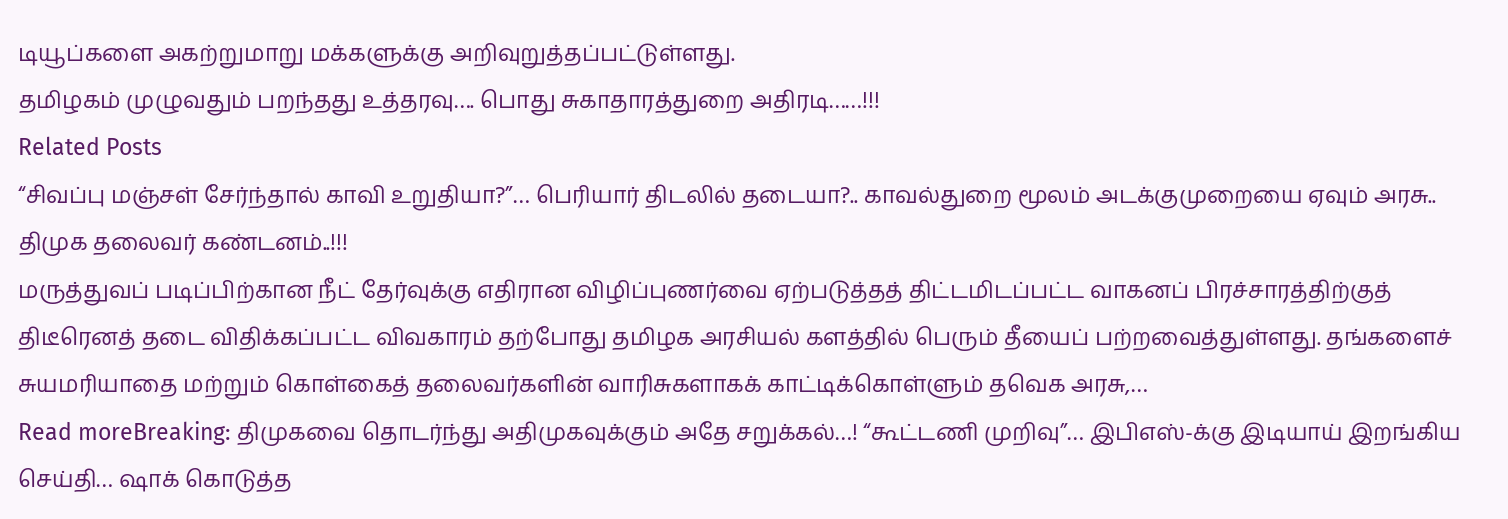டியூப்களை அகற்றுமாறு மக்களுக்கு அறிவுறுத்தப்பட்டுள்ளது.
தமிழகம் முழுவதும் பறந்தது உத்தரவு…. பொது சுகாதாரத்துறை அதிரடி……!!!
Related Posts
“சிவப்பு மஞ்சள் சேர்ந்தால் காவி உறுதியா?”… பெரியார் திடலில் தடையா?.. காவல்துறை மூலம் அடக்குமுறையை ஏவும் அரசு.. திமுக தலைவர் கண்டனம்..!!!
மருத்துவப் படிப்பிற்கான நீட் தேர்வுக்கு எதிரான விழிப்புணர்வை ஏற்படுத்தத் திட்டமிடப்பட்ட வாகனப் பிரச்சாரத்திற்குத் திடீரெனத் தடை விதிக்கப்பட்ட விவகாரம் தற்போது தமிழக அரசியல் களத்தில் பெரும் தீயைப் பற்றவைத்துள்ளது. தங்களைச் சுயமரியாதை மற்றும் கொள்கைத் தலைவர்களின் வாரிசுகளாகக் காட்டிக்கொள்ளும் தவெக அரசு,…
Read moreBreaking: திமுகவை தொடர்ந்து அதிமுகவுக்கும் அதே சறுக்கல்…! “கூட்டணி முறிவு”… இபிஎஸ்-க்கு இடியாய் இறங்கிய செய்தி… ஷாக் கொடுத்த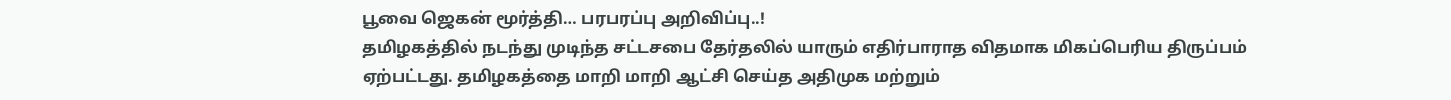பூவை ஜெகன் மூர்த்தி… பரபரப்பு அறிவிப்பு..!
தமிழகத்தில் நடந்து முடிந்த சட்டசபை தேர்தலில் யாரும் எதிர்பாராத விதமாக மிகப்பெரிய திருப்பம் ஏற்பட்டது. தமிழகத்தை மாறி மாறி ஆட்சி செய்த அதிமுக மற்றும்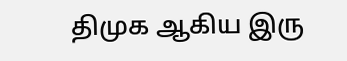திமுக ஆகிய இரு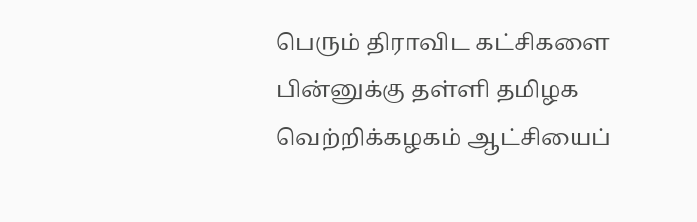பெரும் திராவிட கட்சிகளை பின்னுக்கு தள்ளி தமிழக வெற்றிக்கழகம் ஆட்சியைப்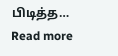பிடித்த…
Read more